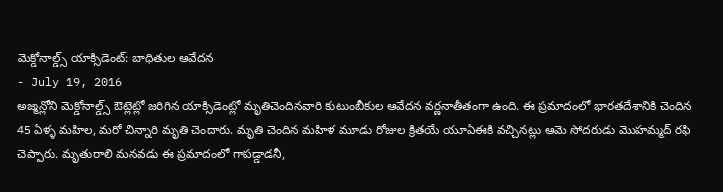మెక్డోనాల్డ్స్ యాక్సిడెంట్: బాధితుల ఆవేదన
- July 19, 2016
అజ్మన్లోని మెక్డోనాల్డ్స్ ఔట్లెట్లో జరిగిన యాక్సిడెంట్లో మృతిచెందినవారి కుటుంబీకుల ఆవేదన వర్ణనాతీతంగా ఉంది. ఈ ప్రమాదంలో భారతదేశానికి చెందిన 45 ఏళ్ళ మహిల, మరో చిన్నారి మృతి చెందారు. మృతి చెందిన మహిళ మూడు రోజుల క్రితయే యూఏఈకి వచ్చినట్లు ఆమె సోదరుడు మొహమ్మద్ రఫి చెప్పారు. మృతురాలి మనవడు ఈ ప్రమాదంలో గాపడ్డాడనీ,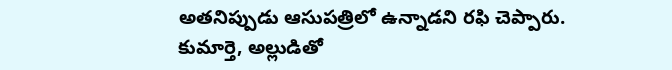అతనిప్పుడు ఆసుపత్రిలో ఉన్నాడని రఫి చెప్పారు. కుమార్తె, అల్లుడితో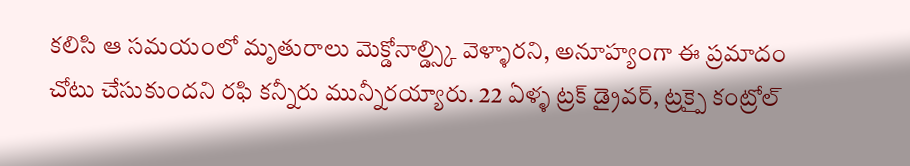కలిసి ఆ సమయంలో మృతురాలు మెక్డోనాల్డ్స్కి వెళ్ళారని, అనూహ్యంగా ఈ ప్రమాదం చోటు చేసుకుందని రఫి కన్నీరు మున్నీరయ్యారు. 22 ఏళ్ళ ట్రక్ డ్రైవర్, ట్రక్పై కంట్రోల్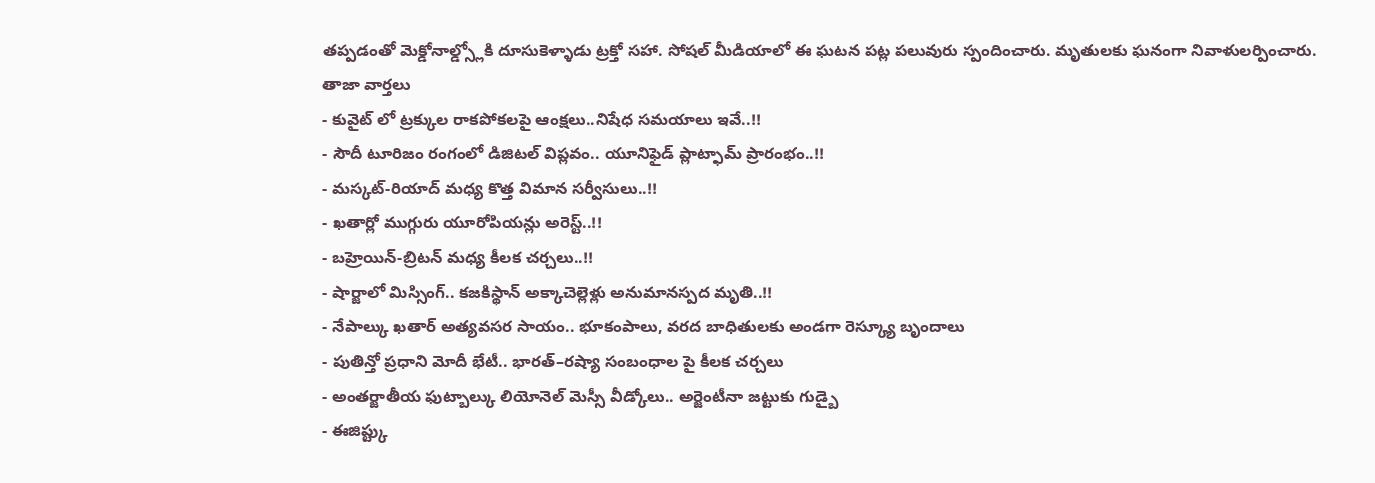తప్పడంతో మెక్డోనాల్డ్స్లోకి దూసుకెళ్ళాడు ట్రక్తో సహా. సోషల్ మీడియాలో ఈ ఘటన పట్ల పలువురు స్పందించారు. మృతులకు ఘనంగా నివాళులర్పించారు.
తాజా వార్తలు
- కువైట్ లో ట్రక్కుల రాకపోకలపై ఆంక్షలు..నిషేధ సమయాలు ఇవే..!!
- సౌదీ టూరిజం రంగంలో డిజిటల్ విప్లవం.. యూనిఫైడ్ ప్లాట్ఫామ్ ప్రారంభం..!!
- మస్కట్-రియాద్ మధ్య కొత్త విమాన సర్వీసులు..!!
- ఖతార్లో ముగ్గురు యూరోపియన్లు అరెస్ట్..!!
- బహ్రెయిన్-బ్రిటన్ మధ్య కీలక చర్చలు..!!
- షార్జాలో మిస్సింగ్.. కజకిస్థాన్ అక్కాచెల్లెళ్లు అనుమానస్పద మృతి..!!
- నేపాల్కు ఖతార్ అత్యవసర సాయం.. భూకంపాలు, వరద బాధితులకు అండగా రెస్క్యూ బృందాలు
- పుతిన్తో ప్రధాని మోదీ భేటీ.. భారత్–రష్యా సంబంధాల పై కీలక చర్చలు
- అంతర్జాతీయ ఫుట్బాల్కు లియోనెల్ మెస్సీ వీడ్కోలు.. అర్జెంటీనా జట్టుకు గుడ్బై
- ఈజిప్ట్కు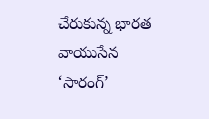చేరుకున్న భారత వాయుసేన ‘సారంగ్’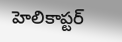హెలికాప్టర్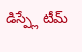డిస్ప్లే టీమ్